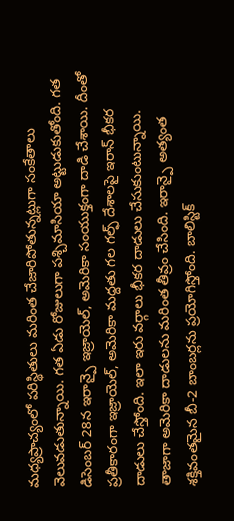మధ్యప్రాచ్యంలో పరిస్థితులు మరింత చేజారిపోతున్నట్లుగా సంకేతాలు వెలువడుతున్నాయి. గత ఏడు రోజులుగా పశ్చిమాసియా అట్టుడుకుతోంది. గత డిసెంబర్ 28న ఇరాన్పై ఇజ్రాయెల్, అమెరికా సంయుక్తంగా దాడి చేశాయి. దీంతో ప్రతీకారంగా ఇజ్రాయెల్, అమెరికా మద్దతు గల గల్ఫ్ దేశాలపై ఇరాన్ భీకర దాడులు చేస్తోంది. ఇలా ఇరు వర్గాలు భీకర దాడులు చేసుకుంటున్నాయి.
తాజాగా అమెరికా దాడులను మరింత తీవ్రం చేసింది. ఇరాన్పై అత్యంత శక్తివంతమైన బీ-2 బాంబర్లను ప్రయోగిస్తోంది. బాలిస్టిక్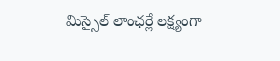మిస్సైల్ లాంఛర్లే లక్ష్యంగా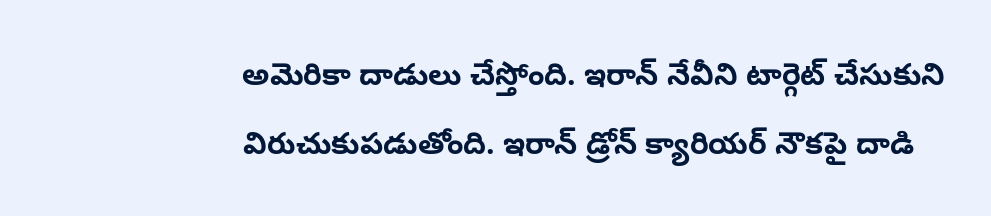అమెరికా దాడులు చేస్తోంది. ఇరాన్ నేవీని టార్గెట్ చేసుకుని విరుచుకుపడుతోంది. ఇరాన్ డ్రోన్ క్యారియర్ నౌకపై దాడి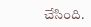చేసింది.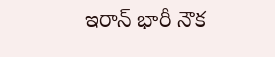ఇరాన్ భారీ నౌక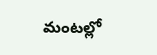మంటల్లో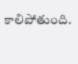కాలిపోతుంది.